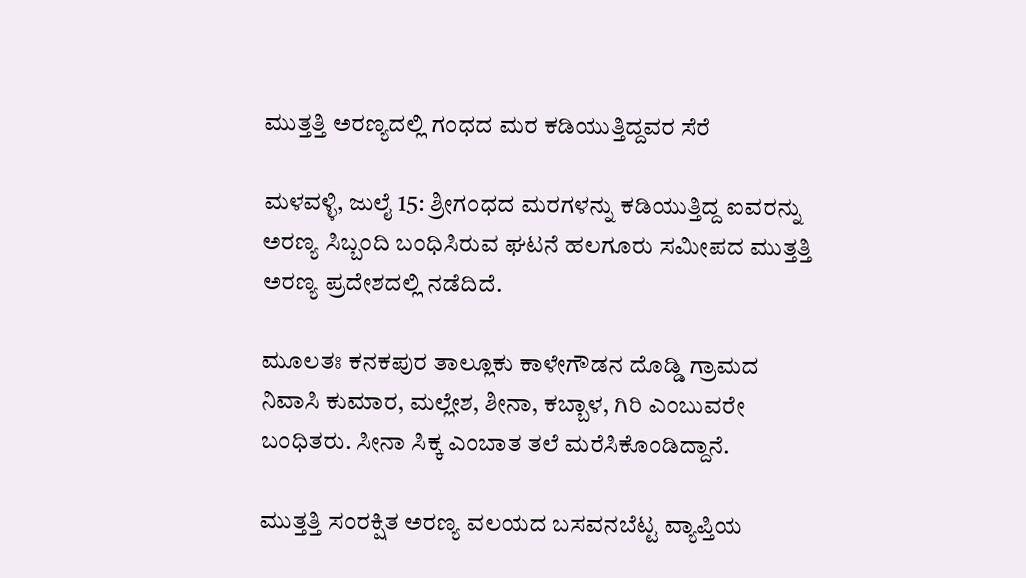ಮುತ್ತತ್ತಿ ಅರಣ್ಯದಲ್ಲಿ ಗಂಧದ ಮರ ಕಡಿಯುತ್ತಿದ್ದವರ ಸೆರೆ

ಮಳವಳ್ಳಿ, ಜುಲೈ 15: ಶ್ರೀಗಂಧದ ಮರಗಳನ್ನು ಕಡಿಯುತ್ತಿದ್ದ ಐವರನ್ನು ಅರಣ್ಯ ಸಿಬ್ಬಂದಿ ಬಂಧಿಸಿರುವ ಘಟನೆ ಹಲಗೂರು ಸಮೀಪದ ಮುತ್ತತ್ತಿ ಅರಣ್ಯ ಪ್ರದೇಶದಲ್ಲಿ ನಡೆದಿದೆ.

ಮೂಲತಃ ಕನಕಪುರ ತಾಲ್ಲೂಕು ಕಾಳೇಗೌಡನ ದೊಡ್ಡಿ ಗ್ರಾಮದ ನಿವಾಸಿ ಕುಮಾರ, ಮಲ್ಲೇಶ, ಶೀನಾ, ಕಬ್ಬಾಳ, ಗಿರಿ ಎಂಬುವರೇ ಬಂಧಿತರು. ಸೀನಾ ಸಿಕ್ಕ ಎಂಬಾತ ತಲೆ ಮರೆಸಿಕೊಂಡಿದ್ದಾನೆ.

ಮುತ್ತತ್ತಿ ಸಂರಕ್ಷಿತ ಅರಣ್ಯ ವಲಯದ ಬಸವನಬೆಟ್ಟ ವ್ಯಾಪ್ತಿಯ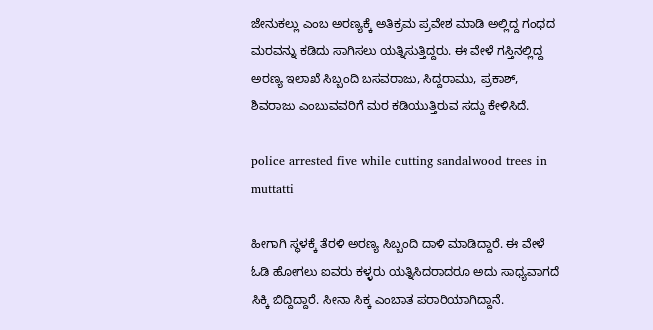ಜೇನುಕಲ್ಲು ಎಂಬ ಅರಣ್ಯಕ್ಕೆ ಅತಿಕ್ರಮ ಪ್ರವೇಶ ಮಾಡಿ ಅಲ್ಲಿದ್ದ ಗಂಧದ ಮರವನ್ನು ಕಡಿದು ಸಾಗಿಸಲು ಯತ್ನಿಸುತ್ತಿದ್ದರು. ಈ ವೇಳೆ ಗಸ್ತಿನಲ್ಲಿದ್ದ ಅರಣ್ಯ ಇಲಾಖೆ ಸಿಬ್ಬಂದಿ ಬಸವರಾಜು, ಸಿದ್ದರಾಮು, ಪ್ರಕಾಶ್, ಶಿವರಾಜು ಎಂಬುವವರಿಗೆ ಮರ ಕಡಿಯುತ್ತಿರುವ ಸದ್ದು ಕೇಳಿಸಿದೆ.

police arrested five while cutting sandalwood trees in muttatti

ಹೀಗಾಗಿ ಸ್ಥಳಕ್ಕೆ ತೆರಳಿ ಅರಣ್ಯ ಸಿಬ್ಬಂದಿ ದಾಳಿ ಮಾಡಿದ್ದಾರೆ. ಈ ವೇಳೆ ಓಡಿ ಹೋಗಲು ಐವರು ಕಳ್ಳರು ಯತ್ನಿಸಿದರಾದರೂ ಅದು ಸಾಧ್ಯವಾಗದೆ ಸಿಕ್ಕಿ ಬಿದ್ದಿದ್ದಾರೆ. ಸೀನಾ ಸಿಕ್ಕ ಎಂಬಾತ ಪರಾರಿಯಾಗಿದ್ದಾನೆ.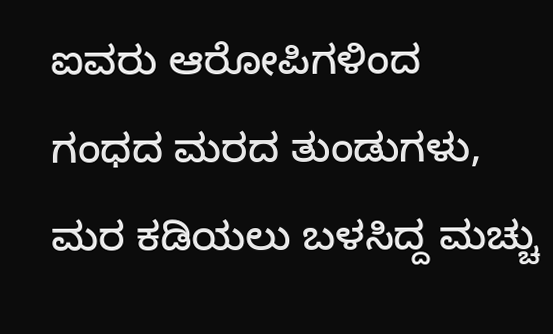ಐವರು ಆರೋಪಿಗಳಿಂದ ಗಂಧದ ಮರದ ತುಂಡುಗಳು, ಮರ ಕಡಿಯಲು ಬಳಸಿದ್ದ ಮಚ್ಚು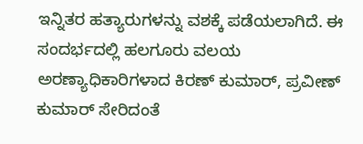ಇನ್ನಿತರ ಹತ್ಯಾರುಗಳನ್ನು ವಶಕ್ಕೆ ಪಡೆಯಲಾಗಿದೆ. ಈ ಸಂದರ್ಭದಲ್ಲಿ ಹಲಗೂರು ವಲಯ ಅರಣ್ಯಾಧಿಕಾರಿಗಳಾದ ಕಿರಣ್ ಕುಮಾರ್, ಪ್ರವೀಣ್ ಕುಮಾರ್ ಸೇರಿದಂತೆ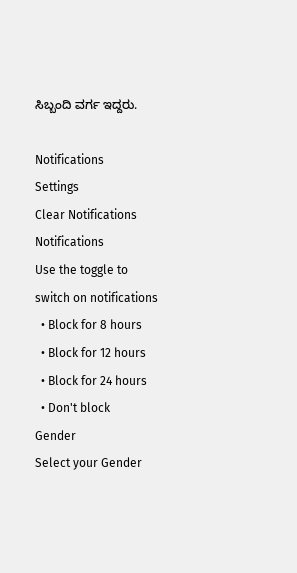ಸಿಬ್ಬಂದಿ ವರ್ಗ ಇದ್ದರು.

Notifications
Settings
Clear Notifications
Notifications
Use the toggle to switch on notifications
  • Block for 8 hours
  • Block for 12 hours
  • Block for 24 hours
  • Don't block
Gender
Select your Gender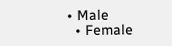• Male
  • Female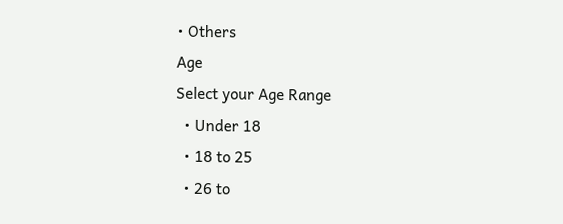• Others
Age
Select your Age Range
  • Under 18
  • 18 to 25
  • 26 to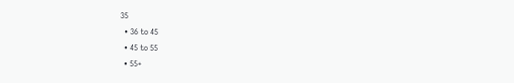35
  • 36 to 45
  • 45 to 55
  • 55+